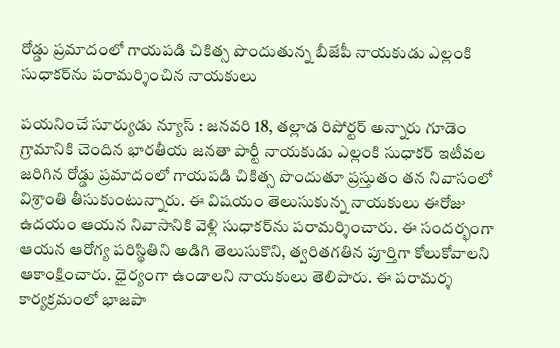రోడ్డు ప్రమాదంలో గాయపడి చికిత్స పొందుతున్న బీజేపీ నాయకుడు ఎల్లంకి సుధాకర్‌ను పరామర్శించిన నాయకులు

పయనించే సూర్యుడు న్యూస్ : జనవరి 18, తల్లాడ రిపోర్టర్ అన్నారు గూడెం గ్రామానికి చెందిన భారతీయ జనతా పార్టీ నాయకుడు ఎల్లంకి సుధాకర్ ఇటీవల జరిగిన రోడ్డు ప్రమాదంలో గాయపడి చికిత్స పొందుతూ ప్రస్తుతం తన నివాసంలో విశ్రాంతి తీసుకుంటున్నారు. ఈ విషయం తెలుసుకున్న నాయకులు ఈరోజు ఉదయం ఆయన నివాసానికి వెళ్లి సుధాకర్‌ను పరామర్శించారు. ఈ సందర్భంగా ఆయన ఆరోగ్య పరిస్థితిని అడిగి తెలుసుకొని, త్వరితగతిన పూర్తిగా కోలుకోవాలని ఆకాంక్షించారు. ధైర్యంగా ఉండాలని నాయకులు తెలిపారు. ఈ పరామర్శ కార్యక్రమంలో భాజపా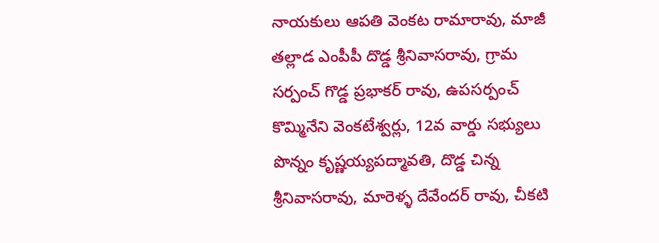నాయకులు ఆపతి వెంకట రామారావు, మాజీ తల్లాడ ఎంపీపీ దొడ్డ శ్రీనివాసరావు, గ్రామ సర్పంచ్ గొడ్డ ప్రభాకర్ రావు, ఉపసర్పంచ్ కొమ్మినేని వెంకటేశ్వర్లు, 12వ వార్డు సభ్యులు పొన్నం కృష్ణయ్యపద్మావతి, దొడ్డ చిన్న శ్రీనివాసరావు, మారెళ్ళ దేవేందర్ రావు, చీకటి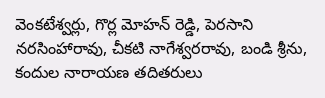వెంకటేశ్వర్లు, గొర్ల మోహన్ రెడ్డి, పెరసాని నరసింహారావు, చీకటి నాగేశ్వరరావు, బండి శ్రీను, కందుల నారాయణ తదితరులు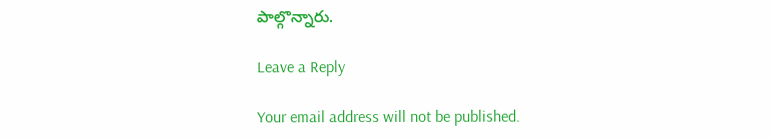పాల్గొన్నారు.

Leave a Reply

Your email address will not be published.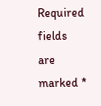Required fields are marked *